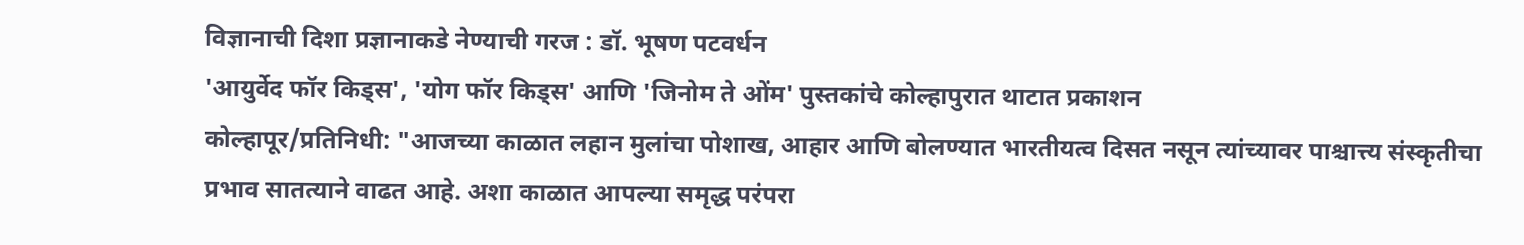विज्ञानाची दिशा प्रज्ञानाकडे नेण्याची गरज : डॉ. भूषण पटवर्धन
'आयुर्वेद फॉर किड्स', 'योग फॉर किड्स' आणि 'जिनोम ते ओंम' पुस्तकांचे कोल्हापुरात थाटात प्रकाशन
कोल्हापूर/प्रतिनिधी: "आजच्या काळात लहान मुलांचा पोशाख, आहार आणि बोलण्यात भारतीयत्व दिसत नसून त्यांच्यावर पाश्चात्त्य संस्कृतीचा प्रभाव सातत्याने वाढत आहे. अशा काळात आपल्या समृद्ध परंपरा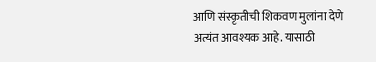आणि संस्कृतीची शिकवण मुलांना देणे अत्यंत आवश्यक आहे. यासाठी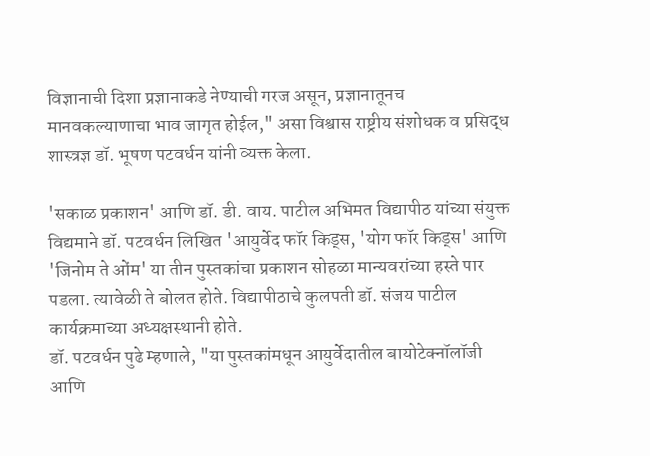विज्ञानाची दिशा प्रज्ञानाकडे नेण्याची गरज असून, प्रज्ञानातूनच मानवकल्याणाचा भाव जागृत होईल," असा विश्वास राष्ट्रीय संशोधक व प्रसिद्ध शास्त्रज्ञ डॉ. भूषण पटवर्धन यांनी व्यक्त केला.

'सकाळ प्रकाशन' आणि डॉ. डी. वाय. पाटील अभिमत विद्यापीठ यांच्या संयुक्त विद्यमाने डॉ. पटवर्धन लिखित 'आयुर्वेद फॉर किड्स, 'योग फॉर किड्स' आणि 'जिनोम ते ओंम' या तीन पुस्तकांचा प्रकाशन सोहळा मान्यवरांच्या हस्ते पार पडला. त्यावेळी ते बोलत होते. विद्यापीठाचे कुलपती डॉ. संजय पाटील कार्यक्रमाच्या अध्यक्षस्थानी होते.
डॉ. पटवर्धन पुढे म्हणाले, "या पुस्तकांमधून आयुर्वेदातील बायोटेक्नॉलॉजी आणि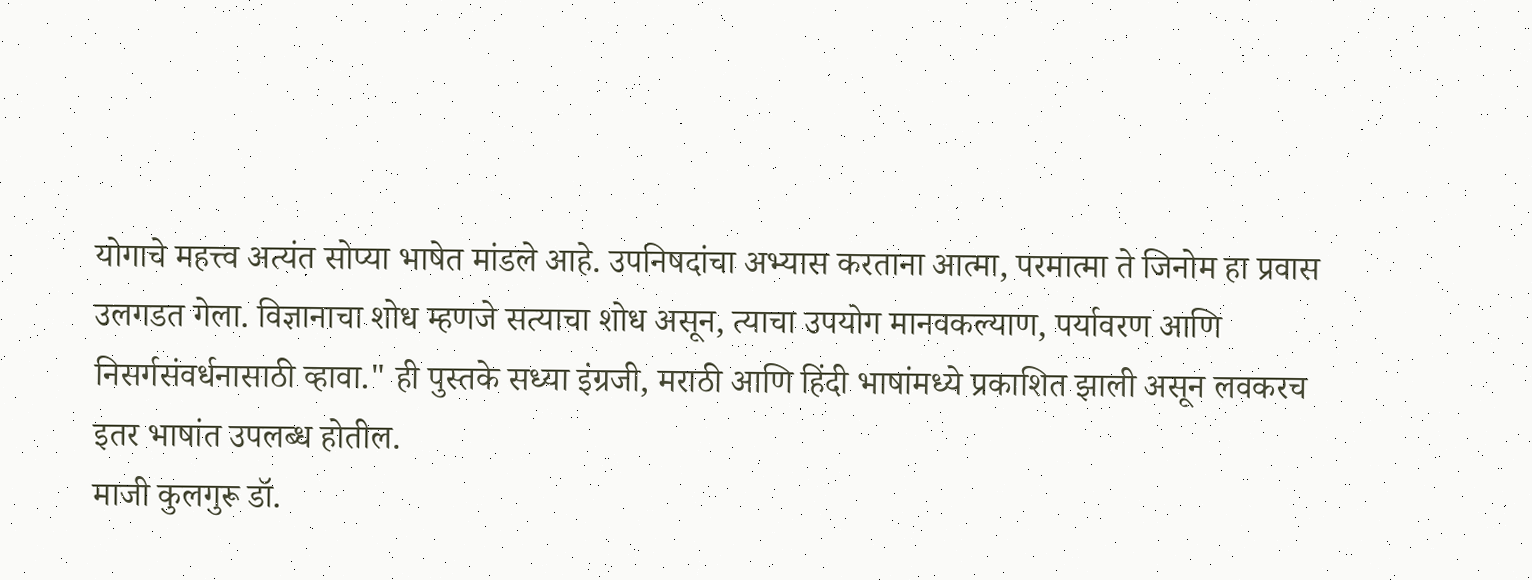योगाचे महत्त्व अत्यंत सोप्या भाषेत मांडले आहे. उपनिषदांचा अभ्यास करताना आत्मा, परमात्मा ते जिनोम हा प्रवास उलगडत गेला. विज्ञानाचा शोध म्हणजे सत्याचा शोध असून, त्याचा उपयोग मानवकल्याण, पर्यावरण आणि निसर्गसंवर्धनासाठी व्हावा." ही पुस्तके सध्या इंग्रजी, मराठी आणि हिंदी भाषांमध्ये प्रकाशित झाली असून लवकरच इतर भाषांत उपलब्ध होतील.
माजी कुलगुरू डॉ.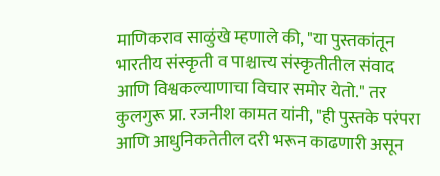माणिकराव साळुंखे म्हणाले की, "या पुस्तकांतून भारतीय संस्कृती व पाश्चात्त्य संस्कृतीतील संवाद आणि विश्वकल्याणाचा विचार समोर येतो." तर कुलगुरू प्रा. रजनीश कामत यांनी, "ही पुस्तके परंपरा आणि आधुनिकतेतील दरी भरून काढणारी असून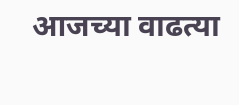आजच्या वाढत्या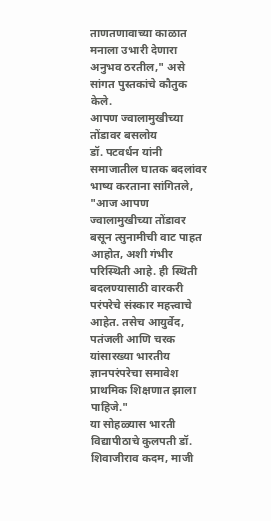ताणतणावाच्या काळात मनाला उभारी देणारा अनुभव ठरतील," असे सांगत पुस्तकांचे कौतुक केले.
आपण ज्वालामुखीच्या तोंडावर बसलोय
डॉ. पटवर्धन यांनी समाजातील घातक बदलांवर भाष्य करताना सांगितले, "आज आपण ज्वालामुखीच्या तोंडावर बसून त्सुनामीची वाट पाहत आहोत, अशी गंभीर परिस्थिती आहे. ही स्थिती बदलण्यासाठी वारकरी परंपरेचे संस्कार महत्त्वाचे आहेत. तसेच आयुर्वेद, पतंजली आणि चरक यांसारख्या भारतीय ज्ञानपरंपरेचा समावेश प्राथमिक शिक्षणात झाला पाहिजे."
या सोहळ्यास भारती विद्यापीठाचे कुलपती डॉ. शिवाजीराव कदम, माजी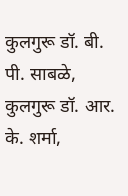कुलगुरू डॉ. बी. पी. साबळे, कुलगुरू डॉ. आर. के. शर्मा,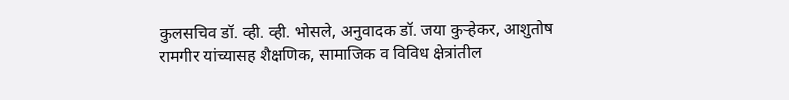कुलसचिव डॉ. व्ही. व्ही. भोसले, अनुवादक डॉ. जया कुऱ्हेकर, आशुतोष रामगीर यांच्यासह शैक्षणिक, सामाजिक व विविध क्षेत्रांतील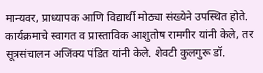मान्यवर, प्राध्यापक आणि विद्यार्थी मोठ्या संख्येने उपस्थित होते.
कार्यक्रमाचे स्वागत व प्रास्ताविक आशुतोष रामगीर यांनी केले, तर सूत्रसंचालन अजिंक्य पंडित यांनी केले. शेवटी कुलगुरू डॉ.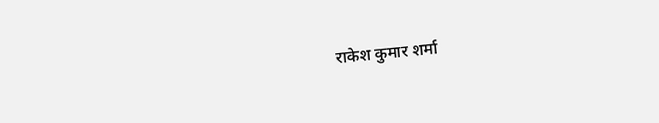राकेश कुमार शर्मा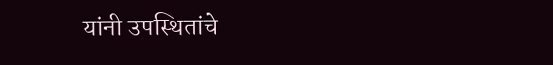यांनी उपस्थितांचे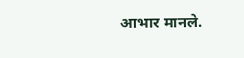आभार मानले.